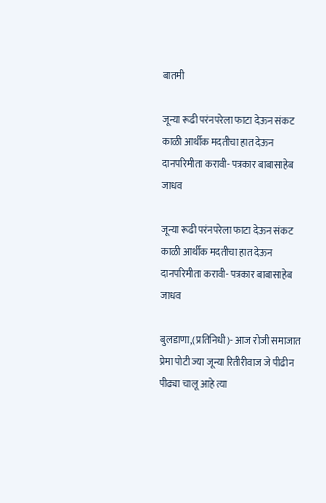बातमी

जून्या रूढी परंनपरेला फाटा देऊन संकट काळी आर्थीक मदतीचा हात देऊन दानपरिमीता करावी- पत्रकार बाबासाहेब जाधव

जून्या रूढी परंनपरेला फाटा देऊन संकट काळी आर्थीक मदतीचा हात देऊन दानपरिमीता करावी- पत्रकार बाबासाहेब जाधव

बुलडाणा,(प्रतिनिधी)- आज रोजी समाजात प्रेमा पोटी ज्या जून्या रितीरीवाज जे पीढीन पीढ्या चालू आहे त्या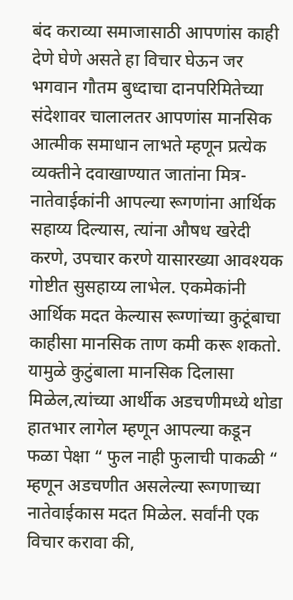बंद कराव्या समाजासाठी आपणांस काही देणे घेणे असते हा विचार घेऊन जर भगवान गौतम बुध्दाचा दानपरिमितेच्या संदेशावर चालालतर आपणांस मानसिक आत्मीक समाधान लाभते म्हणून प्रत्येक व्यक्तीने दवाखाण्यात जातांना मित्र-नातेवाईकांनी आपल्या रूगणांना आर्थिक सहाय्य दिल्यास, त्यांना औषध खरेदी करणे, उपचार करणे यासारख्या आवश्यक गोष्टीत सुसहाय्य लाभेल. एकमेकांनी आर्थिक मदत केल्यास रूग्णांच्या कुटूंबाचा काहीसा मानसिक ताण कमी करू शकतो. यामुळे कुटुंबाला मानसिक दिलासा मिळेल,त्यांच्या आर्थीक अडचणीमध्ये थोडा हातभार लागेल म्हणून आपल्या कडून फळा पेक्षा “ फुल नाही फुलाची पाकळी “ म्हणून अडचणीत असलेल्या रूगणाच्या नातेवाईकास मदत मिळेल. सर्वांनी एक विचार करावा की,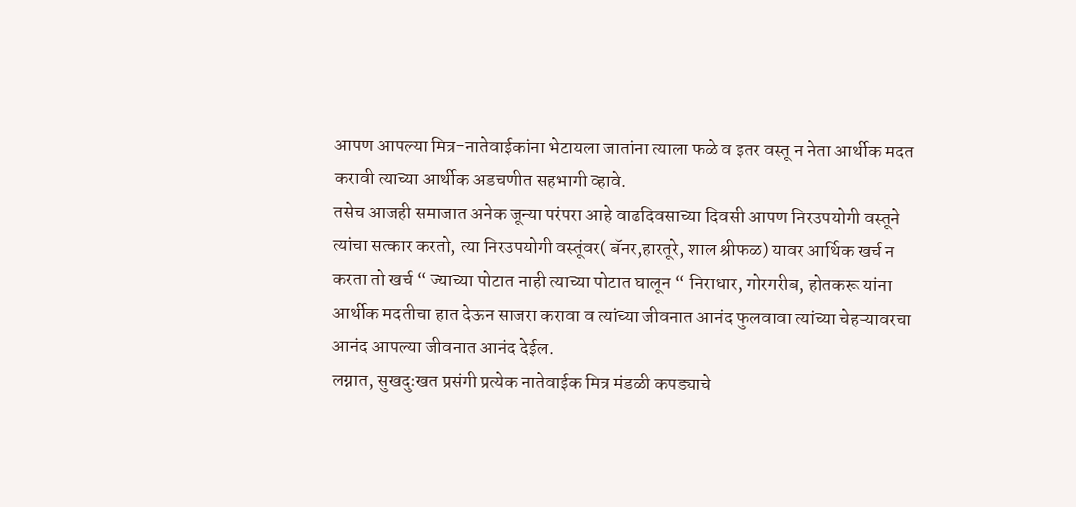आपण आपल्या मित्र-नातेवाईकांना भेटायला जातांना त्याला फळे व इतर वस्तू न नेता आर्थीक मदत करावी त्याच्या आर्थीक अडचणीत सहभागी व्हावे.
तसेच आजही समाजात अनेक जून्या परंपरा आहे वाढदिवसाच्या दिवसी आपण निरउपयोगी वस्तूने त्यांचा सत्कार करतो, त्या निरउपयोगी वस्तूंवर( बॅनर,हारतूरे, शाल श्रीफळ) यावर आर्थिक खर्च न करता तो खर्च “ ज्याच्या पोटात नाही त्याच्या पोटात घालून “ निराधार, गोरगरीब, होतकरू यांना आर्थीक मदतीचा हात देऊन साजरा करावा व त्यांच्या जीवनात आनंद फुलवावा त्यांच्या चेहऱ्यावरचा आनंद आपल्या जीवनात आनंद देईल.
लग्नात, सुखदुःखत प्रसंगी प्रत्येक नातेवाईक मित्र मंडळी कपड्याचे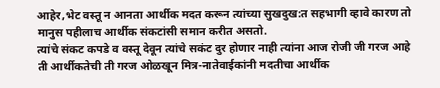आहेर,भेट वस्तू न आनता आर्थीक मदत करून त्यांच्या सुखदुख:त सहभागी व्हावे कारण तो मानुस पहीलाच आर्थीक संकटांसी समान करीत असतो.
त्यांचे संकट कपडे व वस्तू देवून त्यांचे सकंट दुर होणार नाही त्यांना आज रोजी जी गरज आहे ती आर्थीकतेची ती गरज ओळखून मित्र-नातेवाईकांनी मदतीचा आर्थीक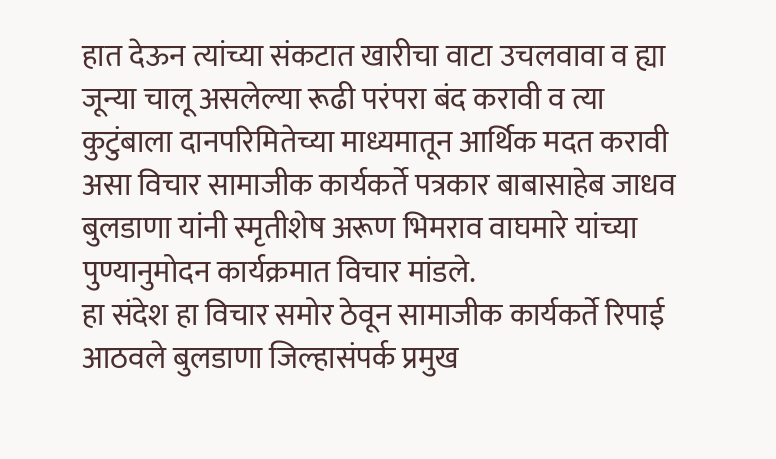हात देऊन त्यांच्या संकटात खारीचा वाटा उचलवावा व ह्या जून्या चालू असलेल्या रूढी परंपरा बंद करावी व त्या कुटुंबाला दानपरिमितेच्या माध्यमातून आर्थिक मदत करावी असा विचार सामाजीक कार्यकर्ते पत्रकार बाबासाहेब जाधव बुलडाणा यांनी स्मृतीशेष अरूण भिमराव वाघमारे यांच्या पुण्यानुमोदन कार्यक्रमात विचार मांडले.
हा संदेश हा विचार समोर ठेवून सामाजीक कार्यकर्ते रिपाई आठवले बुलडाणा जिल्हासंपर्क प्रमुख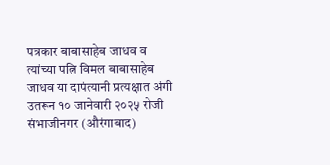पत्रकार बाबासाहेब जाधव व त्यांच्या पत्नि विमल बाबासाहेब जाधव या दापंत्यानी प्रत्यक्षात अंगी उतरून १० जानेवारी २०२५ रोजी संभाजीनगर (औरंगाबाद)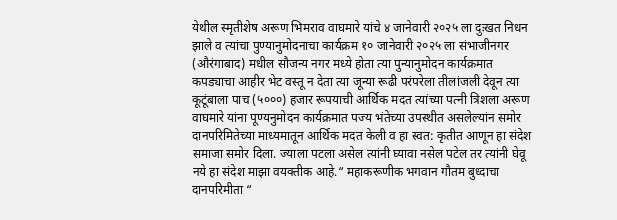येथील स्मृतीशेष अरूण भिमराव वाघमारे यांचे ४ जानेवारी २०२५ ला दुःखत निधन झाले व त्यांचा पुण्यानुमोदनाचा कार्यक्रम १० जानेवारी २०२५ ला संभाजीनगर (औरंगाबाद) मधील सौजन्य नगर मध्ये होता त्या पुन्यानुमोदन कार्यक्रमात कपड्याचा आहीर भेट वस्तू न देता त्या जून्या रूढी परंपरेला तीलांजली देवून त्या कूटूंबाला पाच (५०००) हजार रूपयाची आर्थिक मदत त्यांच्या पत्नी त्रिशला अरूण वाघमारे यांना पूण्यनुमोदन कार्यक्रमात पज्य भंतेच्या उपस्थीत असलेल्यांन समोर दानपरिमितेच्या माध्यमातून आर्थिक मदत केली व हा स्वत: कृतीत आणून हा संदेश समाजा समोर दिला. ज्याला पटला असेल त्यांनी घ्यावा नसेल पटेल तर त्यांनी घेवू नये हा संदेश माझा वयक्तीक आहे.“ महाकरूणीक भगवान गौतम बुध्दाचा दानपरिमीता “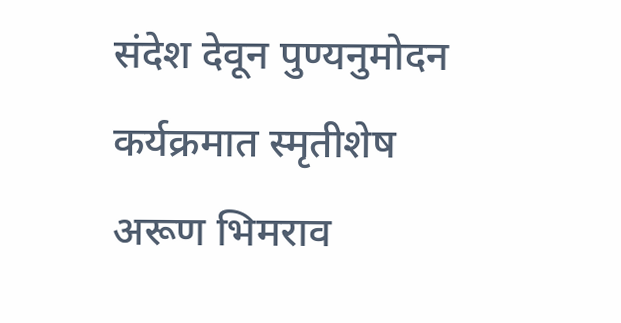संदेश देवून पुण्यनुमोदन कर्यक्रमात स्मृतीशेष अरूण भिमराव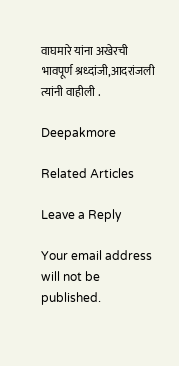वाघमारे यांना अखेरची भावपूर्ण श्रध्दांजी,आदरांजली त्यांनी वाहीली .

Deepakmore

Related Articles

Leave a Reply

Your email address will not be published.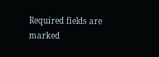Required fields are marked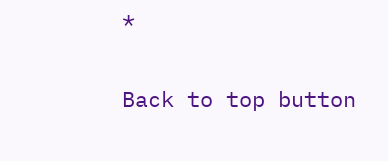*

Back to top button